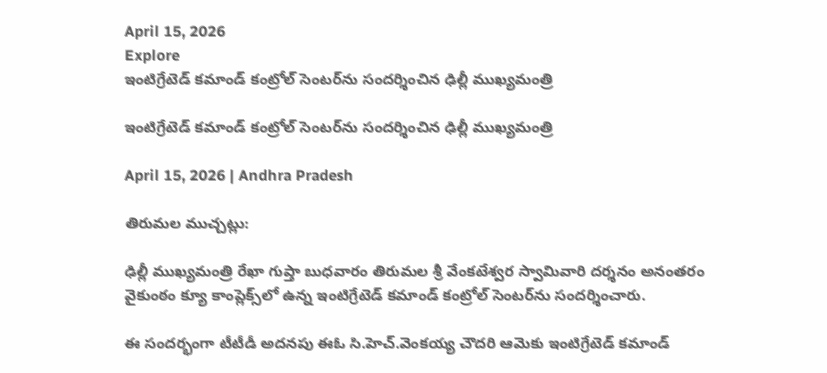April 15, 2026
Explore
ఇంటిగ్రేటెడ్ కమాండ్ కంట్రోల్ సెంటర్‌ను సందర్శించిన ఢిల్లీ ముఖ్యమంత్రి

ఇంటిగ్రేటెడ్ కమాండ్ కంట్రోల్ సెంటర్‌ను సందర్శించిన ఢిల్లీ ముఖ్యమంత్రి

April 15, 2026 | Andhra Pradesh

తిరుమల ముచ్చట్లు:

ఢిల్లీ ముఖ్యమంత్రి రేఖా గుప్తా బుధవారం తిరుమల శ్రీ వేంకటేశ్వర స్వామివారి దర్శనం అనంతరం వైకుంఠం క్యూ కాంప్లెక్స్‌లో ఉన్న ఇంటిగ్రేటెడ్ కమాండ్ కంట్రోల్ సెంటర్‌ను సందర్శించారు.

ఈ సందర్భంగా టీటీడీ అదనపు ఈఓ సి.హెచ్.వెంకయ్య చౌదరి ఆమెకు ఇంటిగ్రేటెడ్ కమాండ్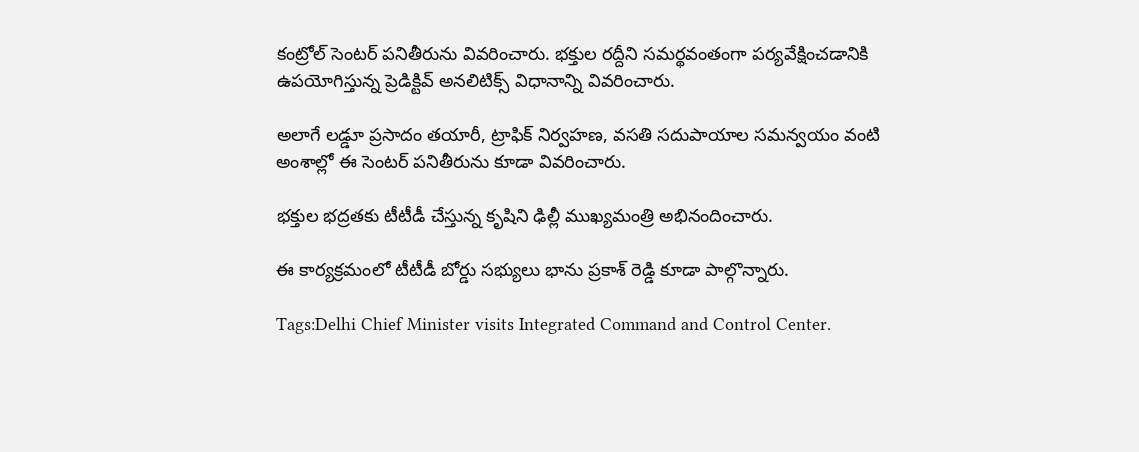కంట్రోల్ సెంటర్ పనితీరును వివరించారు. భక్తుల రద్దీని సమర్థవంతంగా పర్యవేక్షించడానికి ఉపయోగిస్తున్న ప్రెడిక్టివ్ అనలిటిక్స్ విధానాన్ని వివరించారు.

అలాగే లడ్డూ ప్రసాదం తయారీ, ట్రాఫిక్ నిర్వహణ, వసతి సదుపాయాల సమన్వయం వంటి అంశాల్లో ఈ సెంటర్ పనితీరును కూడా వివరించారు.

భక్తుల భద్రతకు టీటీడీ చేస్తున్న కృషిని ఢిల్లీ ముఖ్యమంత్రి అభినందించారు.

ఈ కార్యక్రమంలో టీటీడీ బోర్డు సభ్యులు భాను ప్రకాశ్ రెడ్డి కూడా పాల్గొన్నారు.

Tags:Delhi Chief Minister visits Integrated Command and Control Center.